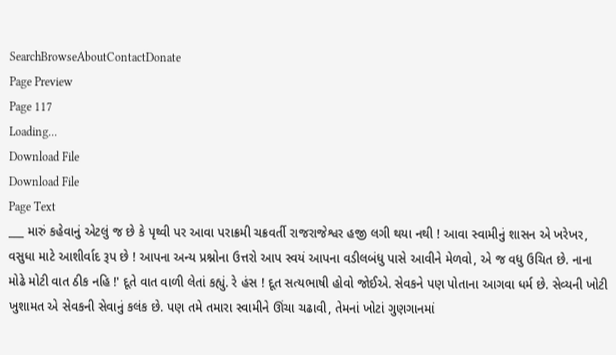SearchBrowseAboutContactDonate
Page Preview
Page 117
Loading...
Download File
Download File
Page Text
___ મારું કહેવાનું એટલું જ છે કે પૃથ્વી પર આવા પરાક્રમી ચક્રવર્તી રાજરાજેશ્વર હજી લગી થયા નથી ! આવા સ્વામીનું શાસન એ ખરેખર, વસુધા માટે આશીર્વાદ રૂપ છે ! આપના અન્ય પ્રશ્નોના ઉત્તરો આપ સ્વયં આપના વડીલબંધુ પાસે આવીને મેળવો, એ જ વધુ ઉચિત છે. નાના મોઢે મોટી વાત ઠીક નહિ !' દૂતે વાત વાળી લેતાં કહ્યું. રે હંસ ! દૂત સત્યભાષી હોવો જોઈએ. સેવકને પણ પોતાના આગવા ધર્મ છે. સેવ્યની ખોટી ખુશામત એ સેવકની સેવાનું કલંક છે. પણ તમે તમારા સ્વામીને ઊંચા ચઢાવી, તેમનાં ખોટાં ગુણગાનમાં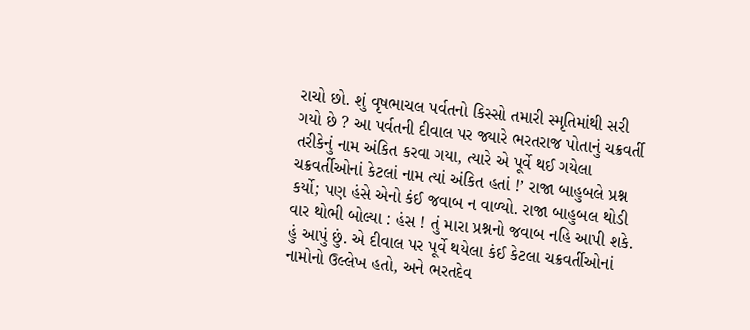રાચો છો. શું વૃષભાચલ પર્વતનો કિસ્સો તમારી સ્મૃતિમાંથી સરી ગયો છે ? આ પર્વતની દીવાલ પર જ્યારે ભરતરાજ પોતાનું ચક્રવર્તી તરીકેનું નામ અંકિત કરવા ગયા, ત્યારે એ પૂર્વે થઈ ગયેલા ચક્રવર્તીઓનાં કેટલાં નામ ત્યાં અંકિત હતાં !’ રાજા બાહુબલે પ્રશ્ન કર્યો; પણ હંસે એનો કંઈ જવાબ ન વાળ્યો. રાજા બાહુબલ થોડી વાર થોભી બોલ્યા : હંસ ! તું મારા પ્રશ્નનો જવાબ નહિ આપી શકે. હું આપું છું. એ દીવાલ પર પૂર્વે થયેલા કંઈ કેટલા ચક્રવર્તીઓનાં નામોનો ઉલ્લેખ હતો, અને ભરતદેવ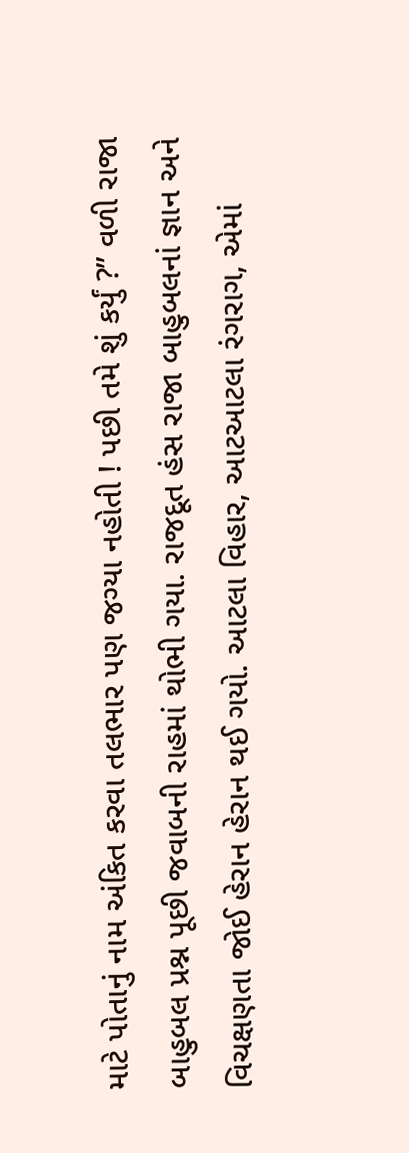માટે પોતાનું નામ અંકિત કરવા તલભાર પણ જગ્યા નહોતી ! પછી તમે શું કર્યું ?” વળી રાજા બાહુબલ પ્રશ્ન પૂછી જવાબની રાહમાં થોભી ગયા. રાજદૂત હંસ રાજા બાહુબલનાં જ્ઞાન અને વિચક્ષણતા જોઈ હેરાન હેરાન થઈ ગયો. આટલા વિહાર, આટઆટલા રંગરાગ, એમાં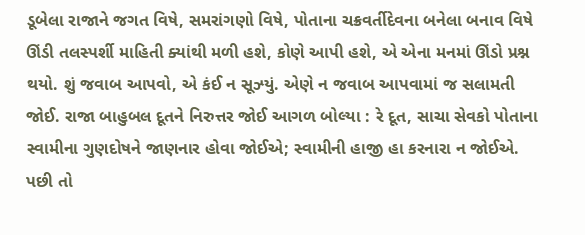ડૂબેલા રાજાને જગત વિષે, સમરાંગણો વિષે, પોતાના ચક્રવર્તીદેવના બનેલા બનાવ વિષે ઊંડી તલસ્પર્શી માહિતી ક્યાંથી મળી હશે, કોણે આપી હશે, એ એના મનમાં ઊંડો પ્રશ્ન થયો. શું જવાબ આપવો, એ કંઈ ન સૂઝ્યું. એણે ન જવાબ આપવામાં જ સલામતી જોઈ. રાજા બાહુબલ દૂતને નિરુત્તર જોઈ આગળ બોલ્યા : રે દૂત, સાચા સેવકો પોતાના સ્વામીના ગુણદોષને જાણનાર હોવા જોઈએ; સ્વામીની હાજી હા કરનારા ન જોઈએ. પછી તો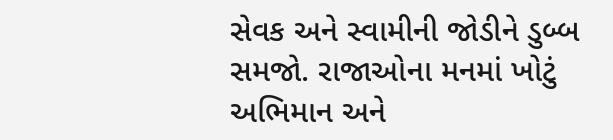સેવક અને સ્વામીની જોડીને ડુબ્બ સમજો. રાજાઓના મનમાં ખોટું અભિમાન અને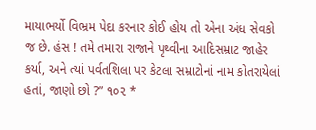માયાભર્યો વિભ્રમ પેદા કરનાર કોઈ હોય તો એના અંધ સેવકો જ છે. હંસ ! તમે તમારા રાજાને પૃથ્વીના આદિસમ્રાટ જાહેર કર્યા, અને ત્યાં પર્વતશિલા પર કેટલા સમ્રાટોનાં નામ કોતરાયેલાં હતાં, જાણો છો ?” ૧૦૨ *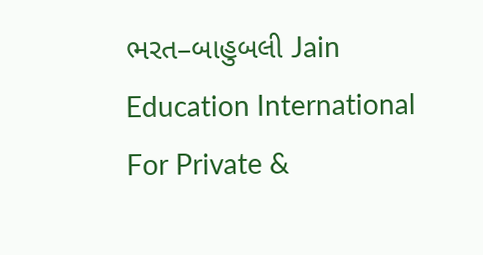ભરત–બાહુબલી Jain Education International For Private &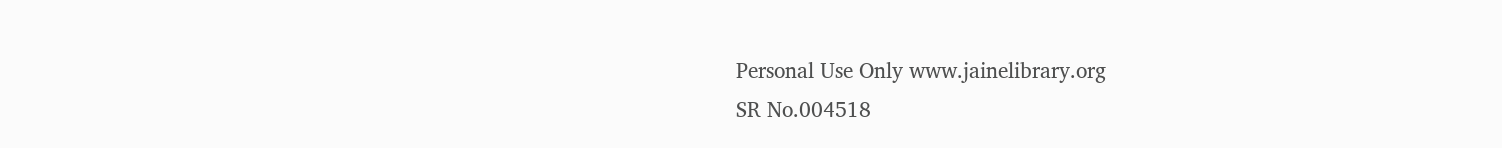Personal Use Only www.jainelibrary.org
SR No.004518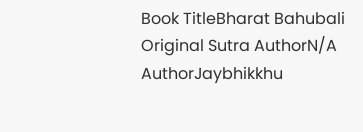Book TitleBharat Bahubali
Original Sutra AuthorN/A
AuthorJaybhikkhu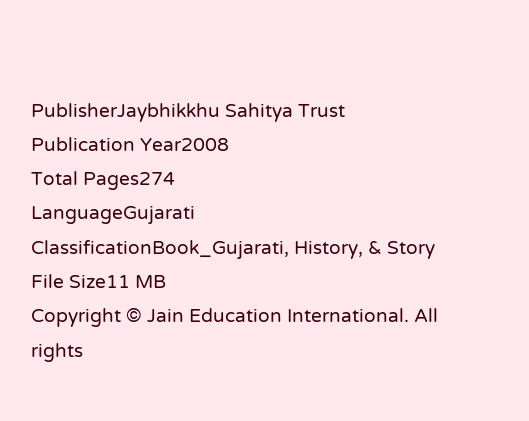PublisherJaybhikkhu Sahitya Trust
Publication Year2008
Total Pages274
LanguageGujarati
ClassificationBook_Gujarati, History, & Story
File Size11 MB
Copyright © Jain Education International. All rights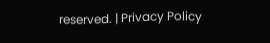reserved. | Privacy Policy